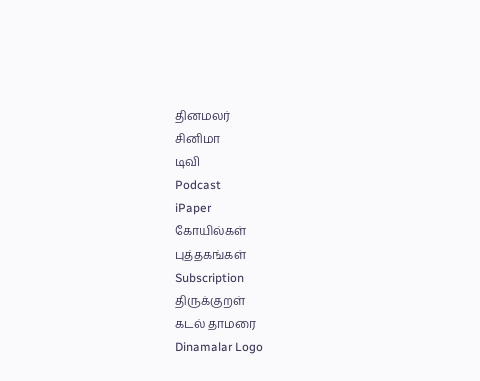தினமலர்
சினிமா
டிவி
Podcast
iPaper
கோயில்கள்
புத்தகங்கள்
Subscription
திருக்குறள்
கடல் தாமரை
Dinamalar Logo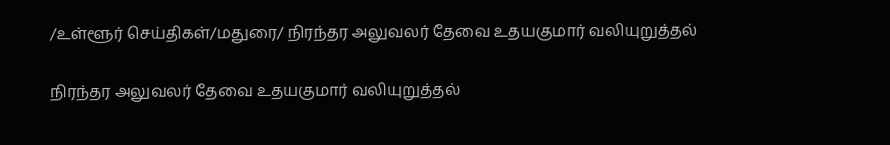/உள்ளூர் செய்திகள்/மதுரை/ நிரந்தர அலுவலர் தேவை உதயகுமார் வலியுறுத்தல்

நிரந்தர அலுவலர் தேவை உதயகுமார் வலியுறுத்தல்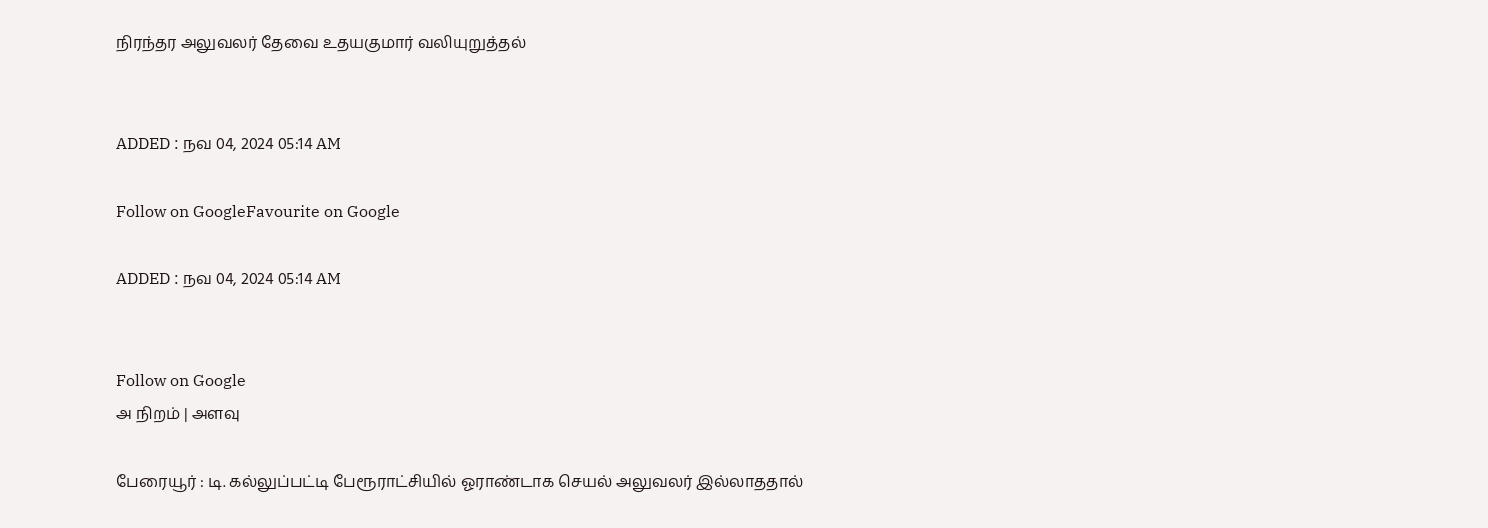நிரந்தர அலுவலர் தேவை உதயகுமார் வலியுறுத்தல்


ADDED : நவ 04, 2024 05:14 AM

Follow on GoogleFavourite on Google

ADDED : நவ 04, 2024 05:14 AM


Follow on Google
அ நிறம் | அளவு

பேரையூர் : டி. கல்லுப்பட்டி பேரூராட்சியில் ஓராண்டாக செயல் அலுவலர் இல்லாததால்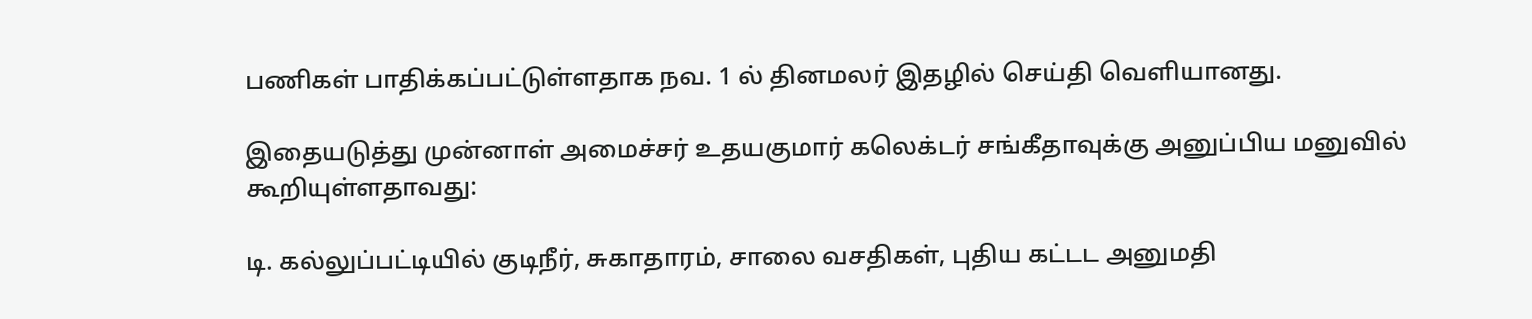பணிகள் பாதிக்கப்பட்டுள்ளதாக நவ. 1 ல் தினமலர் இதழில் செய்தி வெளியானது.

இதையடுத்து முன்னாள் அமைச்சர் உதயகுமார் கலெக்டர் சங்கீதாவுக்கு அனுப்பிய மனுவில் கூறியுள்ளதாவது:

டி. கல்லுப்பட்டியில் குடிநீர், சுகாதாரம், சாலை வசதிகள், புதிய கட்டட அனுமதி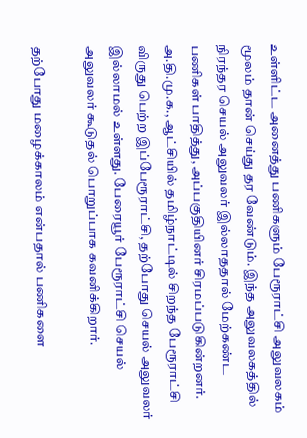உள்ளிட்ட அனைத்து பணிகளும் பேரூராட்சி அலுவலகம் மூலம் தான் செய்து தர வேண்டும். இந்த அலுவலகத்தில் நிரந்தர செயல் அலுவலர் இல்லாததால் மேற்கண்ட பணிகள் பாதித்து, அப்பகுதியினர் சிரமப்படுகின்றனர். அ.தி.மு.க., ஆட்சியில் தமிழ்நாட்டில் சிறந்த பேரூராட்சி விருது பெற்ற இப்பேரூராட்சி, தற்போது செயல் அலுவலர் இல்லாமல் உள்ளது. பேரையூர் பேரூராட்சி செயல் அலுவலர் கூடுதல் பொறுப்பாக கவனிக்கிறார்.

தற்போது மழைக்காலம் என்பதால் பணிகளை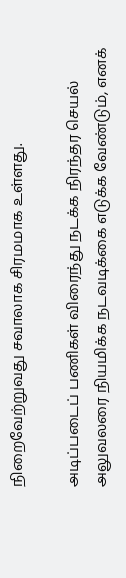நிறைவேற்றுவது சவாலாக சிரமமாக உள்ளது.

அடிப்படைப் பணிகள் விரைந்து நடக்க நிரந்தர செயல் அலுவலரை நியமிக்க நடவடிக்கை எடுக்க வேண்டும், எனக்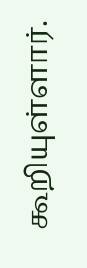கூறியுள்ளார்.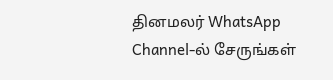தினமலர் WhatsApp Channel-ல் சேருங்கள்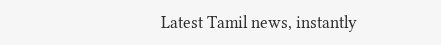Latest Tamil news, instantly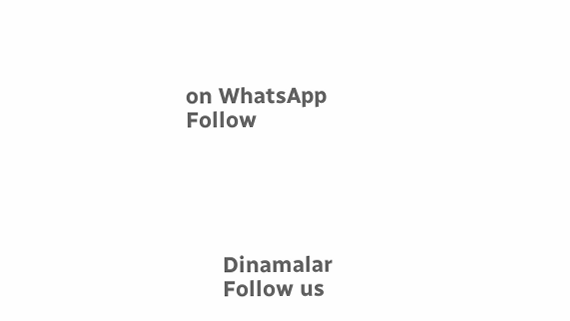on WhatsApp
Follow





      Dinamalar
      Follow us